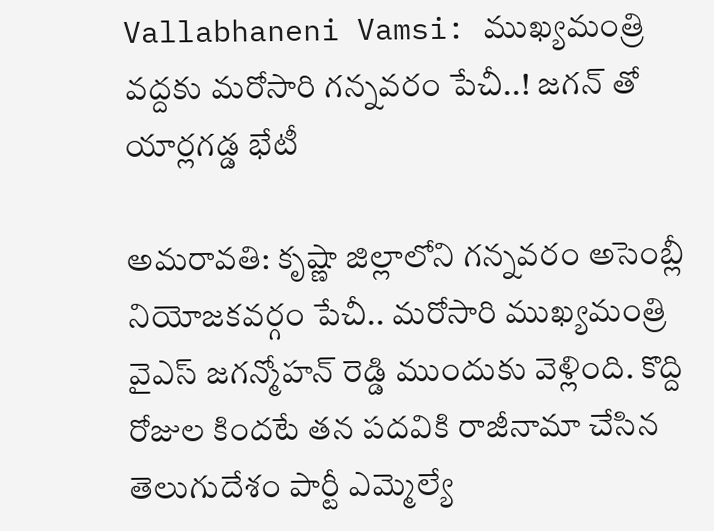Vallabhaneni Vamsi: ముఖ్యమంత్రి వద్దకు మరోసారి గన్నవరం పేచీ..! జగన్ తో యార్లగడ్డ భేటీ

అమరావతి: కృష్ణా జిల్లాలోని గన్నవరం అసెంబ్లీ నియోజకవర్గం పేచీ.. మరోసారి ముఖ్యమంత్రి వైఎస్ జగన్మోహన్ రెడ్డి ముందుకు వెళ్లింది. కొద్ది రోజుల కిందటే తన పదవికి రాజీనామా చేసిన తెలుగుదేశం పార్టీ ఎమ్మెల్యే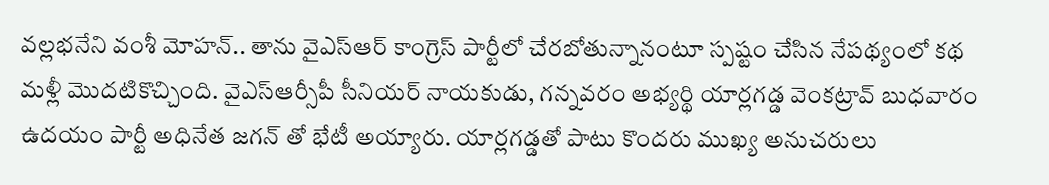వల్లభనేని వంశీ మోహన్.. తాను వైఎస్ఆర్ కాంగ్రెస్ పార్టీలో చేరబోతున్నానంటూ స్పష్టం చేసిన నేపథ్యంలో కథ మళ్లీ మొదటికొచ్చింది. వైఎస్ఆర్సీపీ సీనియర్ నాయకుడు, గన్నవరం అభ్యర్థి యార్లగడ్డ వెంకట్రావ్ బుధవారం ఉదయం పార్టీ అధినేత జగన్ తో భేటీ అయ్యారు. యార్లగడ్డతో పాటు కొందరు ముఖ్య అనుచరులు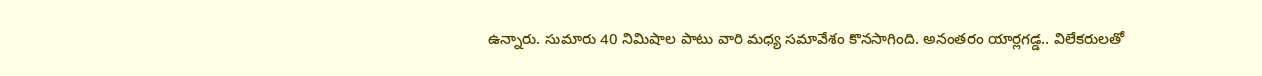ఉన్నారు. సుమారు 40 నిమిషాల పాటు వారి మధ్య సమావేశం కొనసాగింది. అనంతరం యార్లగడ్డ.. విలేకరులతో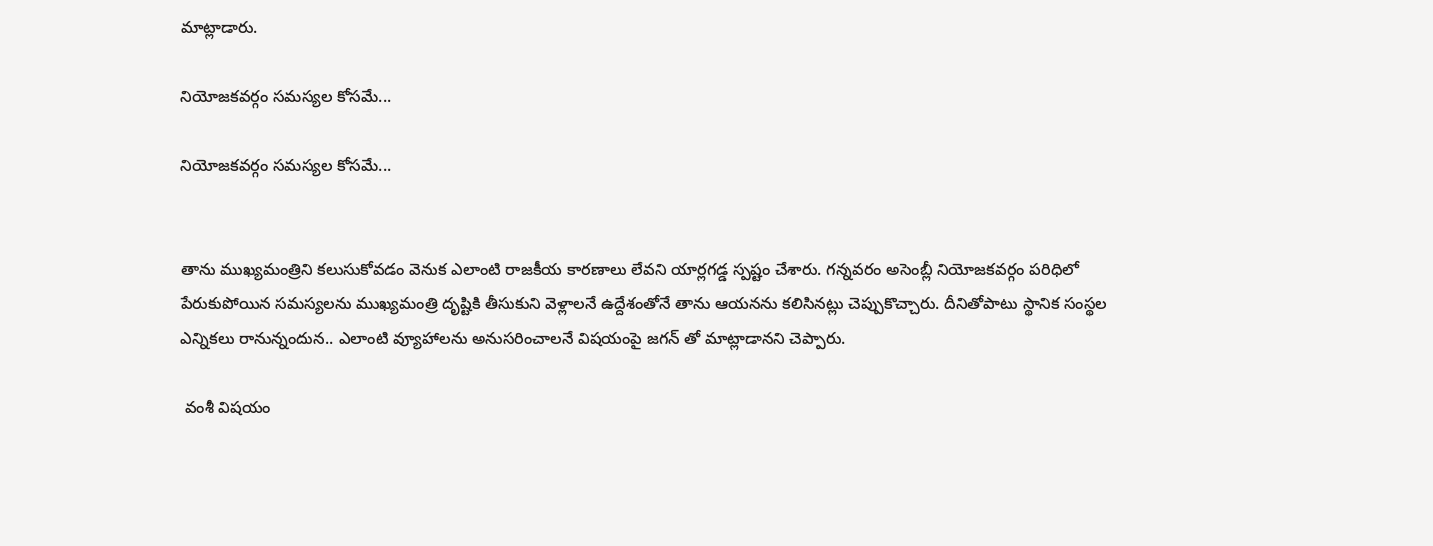మాట్లాడారు.

నియోజకవర్గం సమస్యల కోసమే...

నియోజకవర్గం సమస్యల కోసమే...


తాను ముఖ్యమంత్రిని కలుసుకోవడం వెనుక ఎలాంటి రాజకీయ కారణాలు లేవని యార్లగడ్డ స్పష్టం చేశారు. గన్నవరం అసెంబ్లీ నియోజకవర్గం పరిధిలో పేరుకుపోయిన సమస్యలను ముఖ్యమంత్రి దృష్టికి తీసుకుని వెళ్లాలనే ఉద్దేశంతోనే తాను ఆయనను కలిసినట్లు చెప్పుకొచ్చారు. దీనితోపాటు స్థానిక సంస్థల ఎన్నికలు రానున్నందున.. ఎలాంటి వ్యూహాలను అనుసరించాలనే విషయంపై జగన్ తో మాట్లాడానని చెప్పారు.

 వంశీ విషయం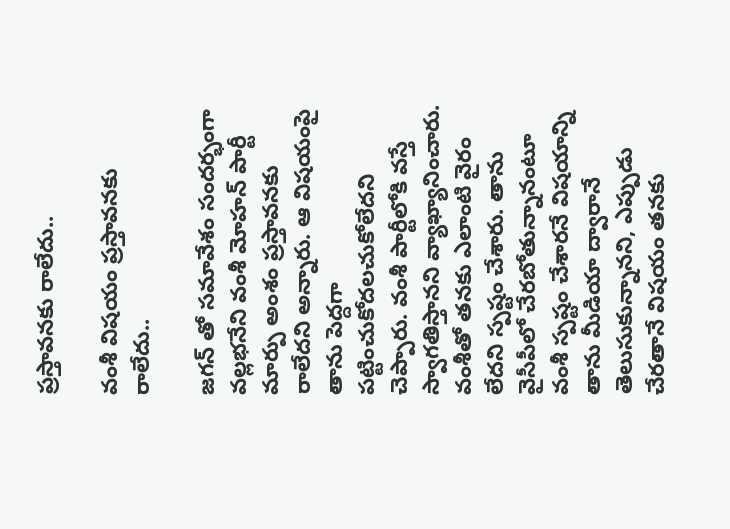ప్రస్తావనకు రాలేదు..

వంశీ విషయం ప్రస్తావనకు రాలేదు..

జగన్ తో సమావేశం సందర్భంగా వల్లభనేని వంశీ మోహన్ పార్టీ మార్పు అంశం ప్రస్తావనకు రాలేదని అన్నారు. ఆ విషయంపై తాను పెద్దగా పట్టించుకోదలచుకోలేదని చెప్పారు. వంశీ పార్టీలోకి వస్తే స్వాగతిస్తానని వ్యాఖ్యానించారు. వంశీతో తనకు ఎలాంటి వైరం లేదని స్పష్టం చేశారు. తాను వైసీపీలో చేరబోతున్నానంటూ వంశీ స్పష్టం చేశారనే విషయాన్ని తాను మీడియా ద్వారానే తెలుసుకున్నానని, ఎప్పుడు చేరతానే విషయం తనకు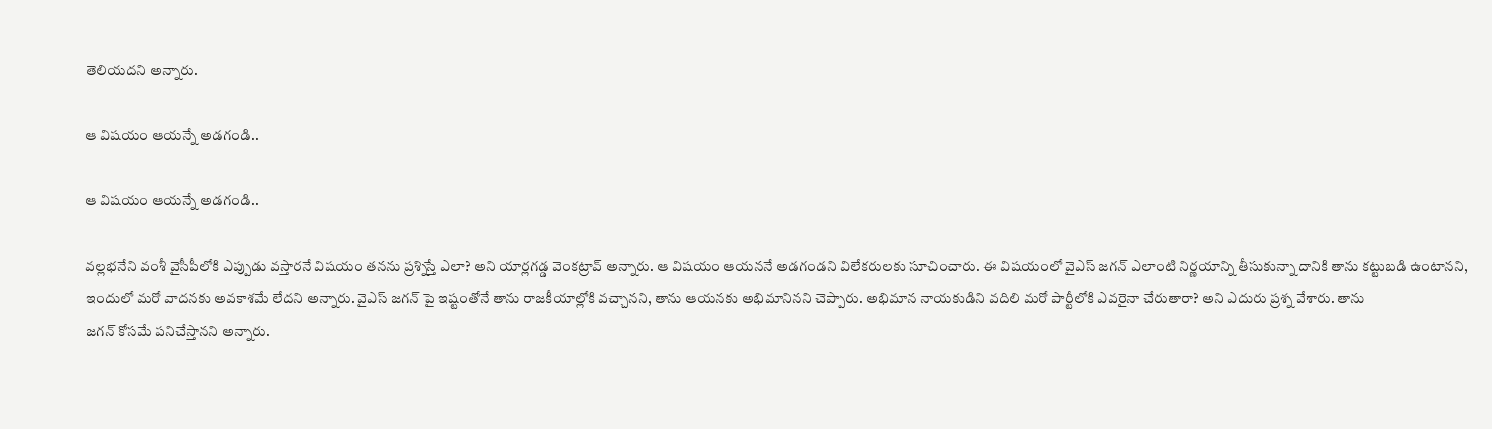తెలియదని అన్నారు.

ఆ విషయం ఆయన్నే అడగండి..

ఆ విషయం ఆయన్నే అడగండి..

వల్లభనేని వంశీ వైసీపీలోకి ఎప్పుడు వస్తారనే విషయం తనను ప్రశ్నిస్తే ఎలా? అని యార్లగడ్డ వెంకట్రావ్ అన్నారు. ఆ విషయం ఆయననే అడగండని విలేకరులకు సూచించారు. ఈ విషయంలో వైఎస్ జగన్ ఎలాంటి నిర్ణయాన్ని తీసుకున్నా దానికి తాను కట్టుబడి ఉంటానని, ఇందులో మరో వాదనకు అవకాశమే లేదని అన్నారు. వైఎస్ జగన్ పై ఇష్టంతోనే తాను రాజకీయాల్లోకి వచ్చానని, తాను ఆయనకు అభిమానినని చెప్పారు. అభిమాన నాయకుడిని వదిలి మరో పార్టీలోకి ఎవరైనా చేరుతారా? అని ఎదురు ప్రశ్న వేశారు. తాను
జగన్ కోసమే పనిచేస్తానని అన్నారు.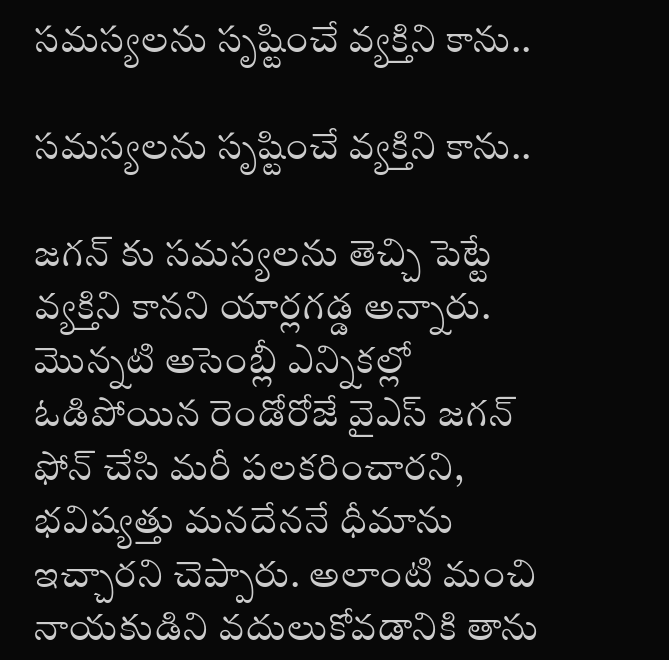సమస్యలను సృష్టించే వ్యక్తిని కాను..

సమస్యలను సృష్టించే వ్యక్తిని కాను..

జగన్ కు సమస్యలను తెచ్చి పెట్టే వ్యక్తిని కానని యార్లగడ్డ అన్నారు. మొన్నటి అసెంబ్లీ ఎన్నికల్లో ఓడిపోయిన రెండోరోజే వైఎస్ జగన్ ఫోన్ చేసి మరీ పలకరించారని, భవిష్యత్తు మనదేననే ధీమాను ఇచ్చారని చెప్పారు. అలాంటి మంచి నాయకుడిని వదులుకోవడానికి తాను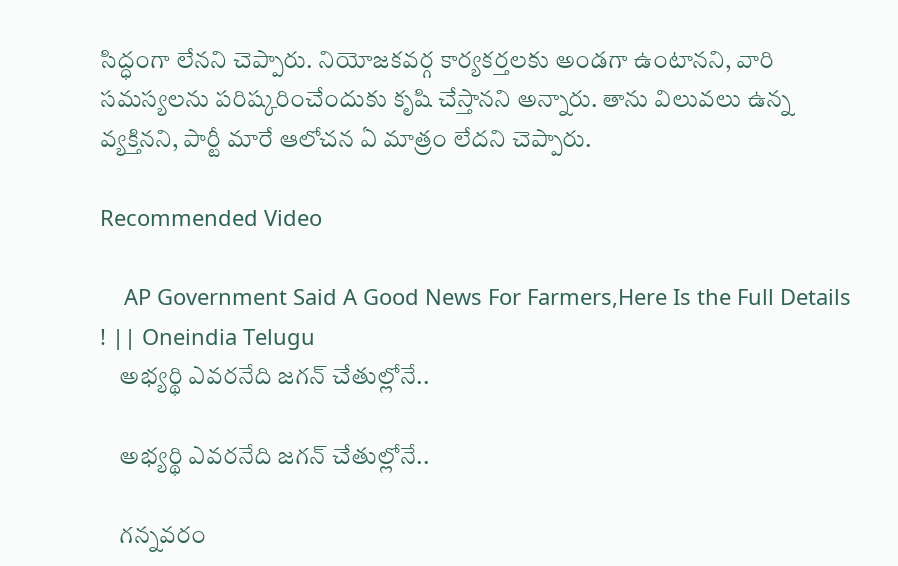సిద్ధంగా లేనని చెప్పారు. నియోజకవర్గ కార్యకర్తలకు అండగా ఉంటానని, వారి సమస్యలను పరిష్కరించేందుకు కృషి చేస్తానని అన్నారు. తాను విలువలు ఉన్న వ్యక్తినని, పార్టీ మారే ఆలోచన ఏ మాత్రం లేదని చెప్పారు.

Recommended Video

    AP Government Said A Good News For Farmers,Here Is the Full Details ! || Oneindia Telugu
    అభ్యర్థి ఎవరనేది జగన్ చేతుల్లోనే..

    అభ్యర్థి ఎవరనేది జగన్ చేతుల్లోనే..

    గన్నవరం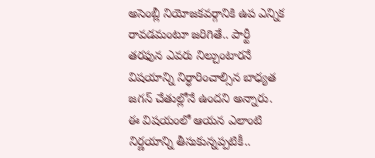అసెంబ్లీ నియోజకవర్గానికి ఉప ఎన్నిక రావడమంటూ జరిగితే.. పార్టీ తరఫున ఎవరు నిల్చుంటారనే విషయాన్ని నిర్ధారించాల్సిన బాధ్యత జగన్ చేతుల్లోనే ఉందని అన్నారు. ఈ విషయంలో ఆయన ఎలాంటి నిర్ణయాన్ని తీసుకున్నప్పటికీ..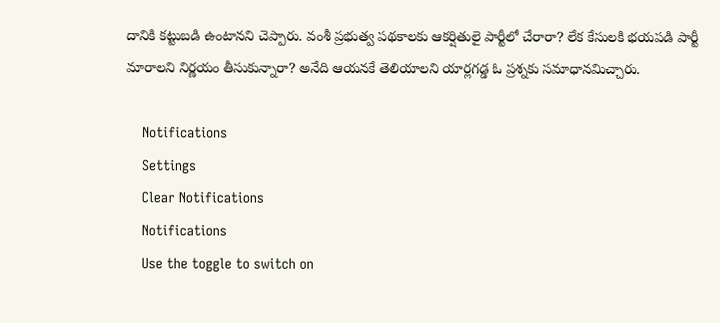దానికి కట్టుబడి ఉంటానని చెప్పారు. వంశీ ప్రభుత్వ పథకాలకు ఆకర్షితులై పార్టీలో చేరారా? లేక కేసులకి భయపడి పార్టీ మారాలని నిర్ణయం తీసుకున్నారా? అనేది ఆయనకే తెలియాలని యార్లగడ్డ ఓ ప్రశ్నకు సమాధానమిచ్చారు.

    Notifications
    Settings
    Clear Notifications
    Notifications
    Use the toggle to switch on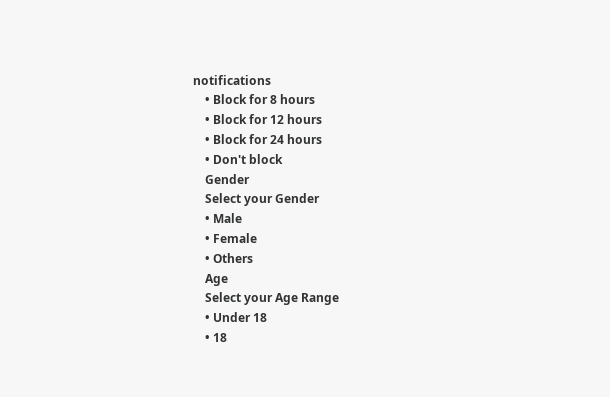notifications
    • Block for 8 hours
    • Block for 12 hours
    • Block for 24 hours
    • Don't block
    Gender
    Select your Gender
    • Male
    • Female
    • Others
    Age
    Select your Age Range
    • Under 18
    • 18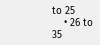to 25
    • 26 to 35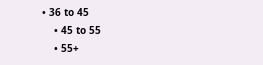• 36 to 45
    • 45 to 55
    • 55+